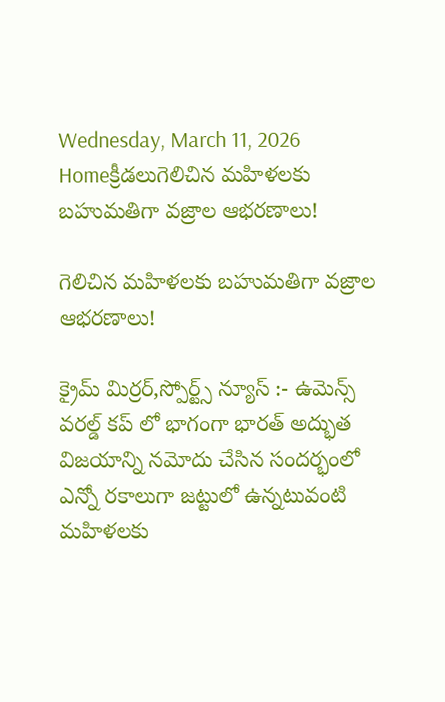Wednesday, March 11, 2026
Homeక్రీడలుగెలిచిన మహిళలకు బహుమతిగా వజ్రాల ఆభరణాలు!

గెలిచిన మహిళలకు బహుమతిగా వజ్రాల ఆభరణాలు!

క్రైమ్ మిర్రర్,స్పోర్ట్స్ న్యూస్ :- ఉమెన్స్ వరల్డ్ కప్ లో భాగంగా భారత్ అద్భుత విజయాన్ని నమోదు చేసిన సందర్భంలో ఎన్నో రకాలుగా జట్టులో ఉన్నటువంటి మహిళలకు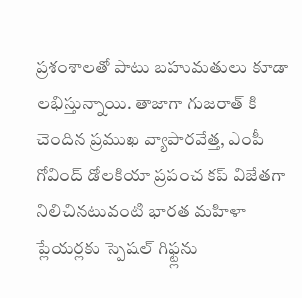ప్రశంశాలతో పాటు బహుమతులు కూడా లభిస్తున్నాయి. తాజాగా గుజరాత్ కి చెందిన ప్రముఖ వ్యాపారవేత్త, ఎంపీ గోవింద్ డోలకియా ప్రపంచ కప్ విజేతగా నిలిచినటువంటి భారత మహిళా ప్లేయర్లకు స్పెషల్ గిఫ్ట్లను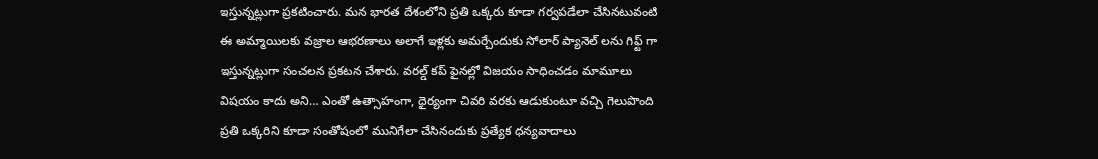ఇస్తున్నట్లుగా ప్రకటించారు. మన భారత దేశంలోని ప్రతి ఒక్కరు కూడా గర్వపడేలా చేసినటువంటి ఈ అమ్మాయిలకు వజ్రాల ఆభరణాలు అలాగే ఇళ్లకు అమర్చేందుకు సోలార్ ప్యానెల్ లను గిఫ్ట్ గా ఇస్తున్నట్లుగా సంచలన ప్రకటన చేశారు. వరల్డ్ కప్ ఫైనల్లో విజయం సాధించడం మామూలు విషయం కాదు అని… ఎంతో ఉత్సాహంగా, ధైర్యంగా చివరి వరకు ఆడుకుంటూ వచ్చి గెలుపొంది ప్రతి ఒక్కరిని కూడా సంతోషంలో మునిగేలా చేసినందుకు ప్రత్యేక ధన్యవాదాలు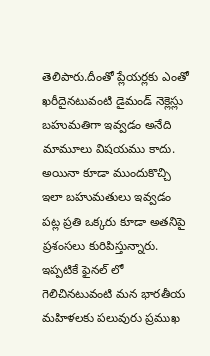తెలిపారు.దీంతో ప్లేయర్లకు ఎంతో ఖరీదైనటువంటి డైమండ్ నెక్లెస్లు బహుమతిగా ఇవ్వడం అనేది మామూలు విషయము కాదు. అయినా కూడా ముందుకొచ్చి ఇలా బహుమతులు ఇవ్వడం పట్ల ప్రతి ఒక్కరు కూడా అతనిపై ప్రశంసలు కురిపిస్తున్నారు. ఇప్పటికే ఫైనల్ లో గెలిచినటువంటి మన భారతీయ మహిళలకు పలువురు ప్రముఖ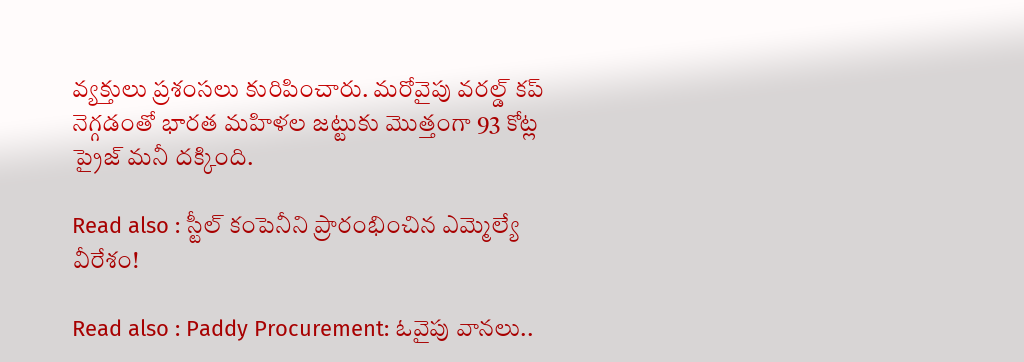వ్యక్తులు ప్రశంసలు కురిపించారు. మరోవైపు వరల్డ్ కప్ నెగ్గడంతో భారత మహిళల జట్టుకు మొత్తంగా 93 కోట్ల ప్రైజ్ మనీ దక్కింది.

Read also : స్టీల్ కంపెనీని ప్రారంభించిన ఎమ్మెల్యే వీరేశం!

Read also : Paddy Procurement: ఓవైపు వానలు..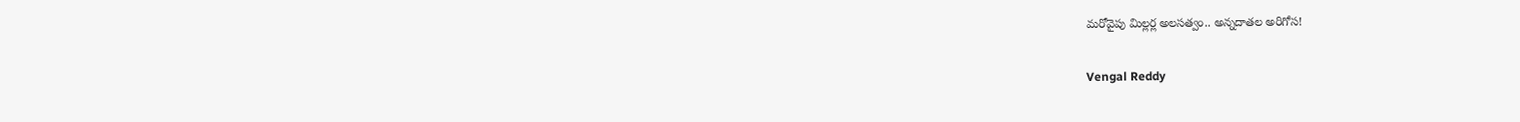మరోవైపు మిల్లర్ల అలసత్వం.. అన్నదాతల అరిగోస!

Vengal Reddy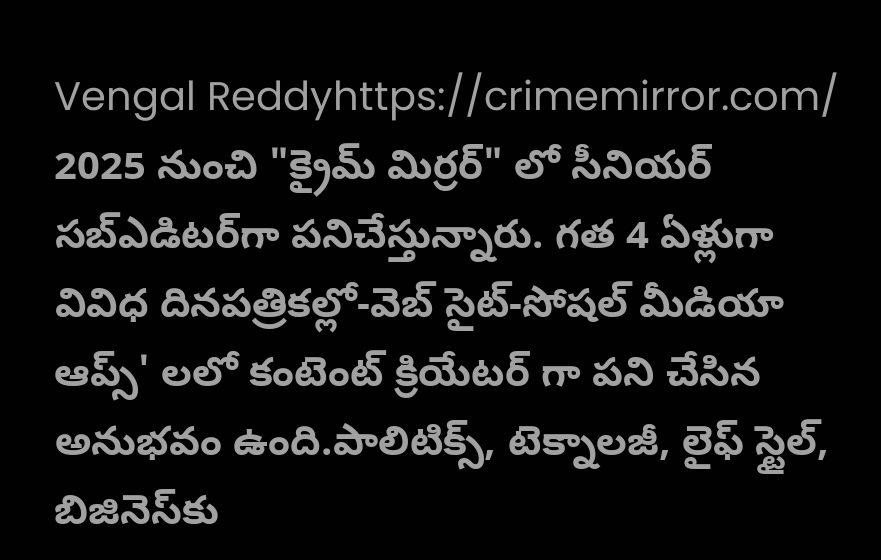Vengal Reddyhttps://crimemirror.com/
2025 నుంచి "క్రైమ్ మిర్రర్" లో సీనియర్ సబ్‌ఎడిటర్‌గా పనిచేస్తున్నారు. గత 4 ఏళ్లుగా వివిధ దినపత్రికల్లో-వెబ్ సైట్-సోషల్ మీడియా ఆప్స్' లలో కంటెంట్ క్రియేటర్ గా పని చేసిన అనుభవం ఉంది.పాలిటిక్స్‌, టెక్నాలజీ, లైఫ్‌ స్టైల్‌, బిజినెస్‌కు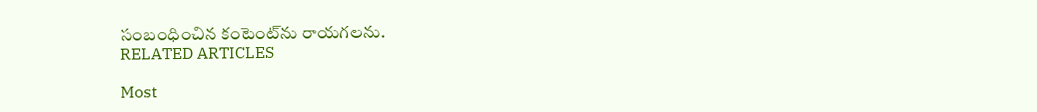సంబంధించిన కంటెంట్‌ను రాయగలను.
RELATED ARTICLES

Most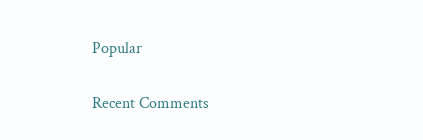Popular

Recent Comments